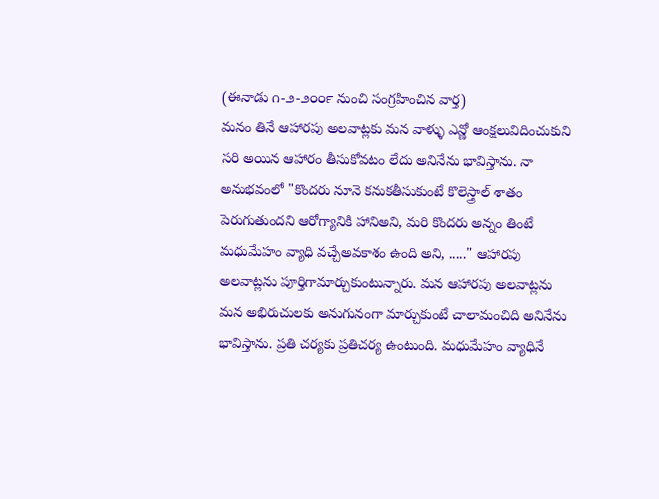(ఈనాడు ౧-౨-౨౦౦౯ నుంచి సంగ్రహించిన వార్త)
మనం తినే ఆహారపు అలవాట్లకు మన వాళ్ళు ఎన్ణో ఆంక్షలువిదించుకుని సరి అయిన ఆహారం తీసుకోవటం లేదు అనినేను భావిస్తాను. నా అనుభవంలో "కొందరు నూనె కనుకతీసుకుంటే కొలెస్త్రాల్ శాతం పెరుగుతుందని ఆరోగ్యానికి హానిఅని, మరి కొందరు అన్నం తింటే మధుమేహం వ్యాధి వచ్చేఅవకాశం ఉంది అని, ....." ఆహారపు అలవాట్లను పూర్తిగామార్చుకుంటున్నారు. మన ఆహారపు అలవాట్లను మన అభిరుచులకు అనుగునంగా మార్చుకుంటే చాలామంచిది అనినేను భావిస్తాను. ప్రతి చర్యకు ప్రతిచర్య ఉంటుంది. మధుమేహం వ్యాధినే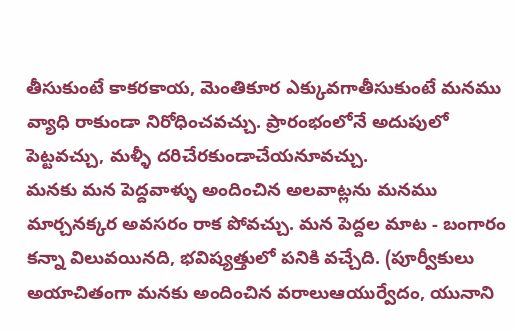తీసుకుంటే కాకరకాయ, మెంతికూర ఎక్కువగాతీసుకుంటే మనము వ్యాధి రాకుండా నిరోధించవచ్చు. ప్రారంభంలోనే అదుపులో పెట్టవచ్చు, మళ్ళీ దరిచేరకుండాచేయనూవచ్చు.
మనకు మన పెద్దవాళ్ళు అందించిన అలవాట్లను మనము మార్చనక్కర అవసరం రాక పోవచ్చు. మన పెద్దల మాట - బంగారం కన్నా విలువయినది, భవిష్యత్తులో పనికి వచ్చేది. (పూర్వీకులు అయాచితంగా మనకు అందించిన వరాలుఆయుర్వేదం, యునాని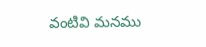వంటివి మనము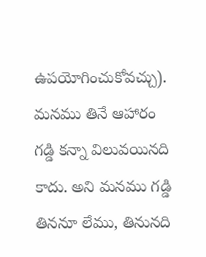ఉపయోగించుకోవచ్చు).
మనము తినే ఆహారం గడ్డి కన్నా విలువయినది కాదు. అని మనము గడ్డి తిననూ లేము, తినునది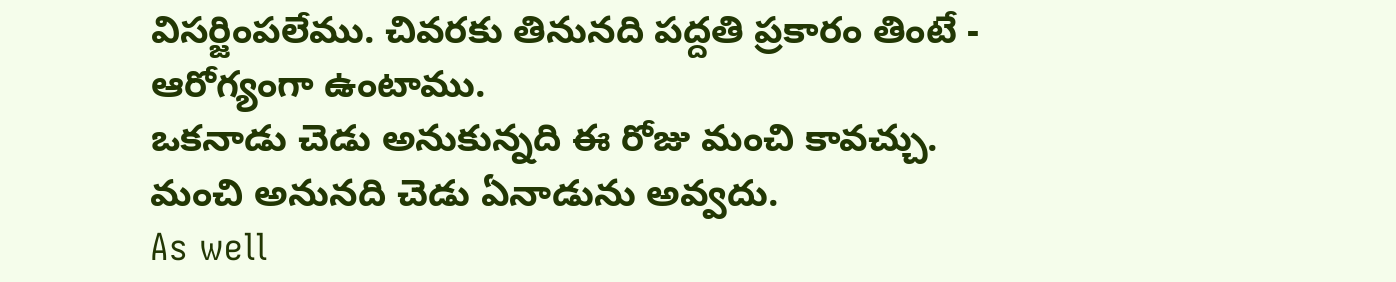విసర్జింపలేము. చివరకు తినునది పద్దతి ప్రకారం తింటే - ఆరోగ్యంగా ఉంటాము.
ఒకనాడు చెడు అనుకున్నది ఈ రోజు మంచి కావచ్చు. మంచి అనునది చెడు ఏనాడును అవ్వదు.
As well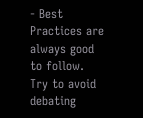- Best Practices are always good to follow. Try to avoid debating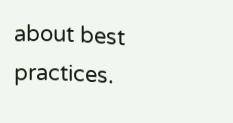about best practices.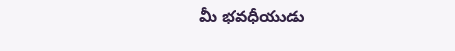మీ భవధీయుడు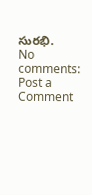సురభి.
No comments:
Post a Comment